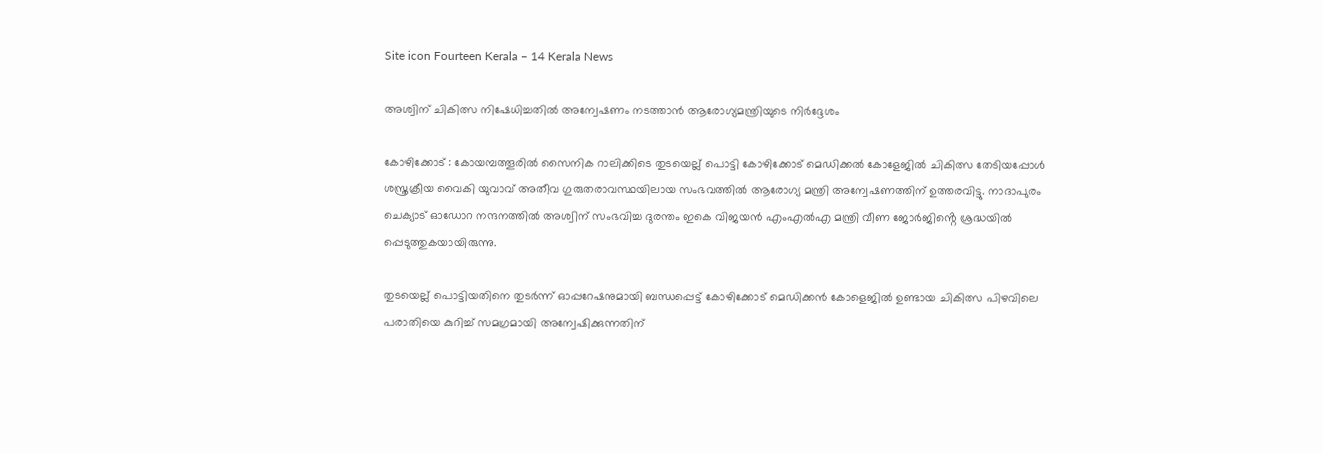Site icon Fourteen Kerala – 14 Kerala News

അശ്വിന് ചികിത്സ നിഷേധിച്ചതിൽ അന്വേഷണം നടത്താൻ ആരോഗ്യമന്ത്രിയുടെ നിർദ്ദേശം

കോഴിക്കോട് : കോയമ്പത്തൂരിൽ സൈനിക റാലിക്കിടെ തുടയെല്ല് പൊട്ടി കോഴിക്കോട് മെഡിക്കൽ കോളേജിൽ ചികിത്സ തേടിയപ്പോൾ ശസ്ത്രക്രീയ വൈകി യുവാവ് അതീവ ഗുരുതരാവസ്ഥയിലായ സംഭവത്തിൽ ആരോഗ്യ മന്ത്രി അന്വേഷണത്തിന് ഉത്തരവിട്ടു. നാദാപുരം ചെക്യാട് ഓഡോറ നന്ദനത്തിൽ അശ്വിന് സംഭവിച്ച ദുരന്തം ഇകെ വിജയൻ എംഎൽഎ മന്ത്രി വീണ ജോർജിൻ്റെ ശ്രദ്ധയിൽ പ്പെടുത്തുകയായിരുന്നു.

തുടയെല്ല് പൊട്ടിയതിനെ തുടർന്ന് ഓപ്പറേഷനുമായി ബന്ധപ്പെട്ട് കോഴിക്കോട് മെഡിക്കൻ കോളെജിൽ ഉണ്ടായ ചികിത്സ പിഴവിലെ പരാതിയെ കുറിച്ച് സമഗ്രമായി അന്വേഷിക്കുന്നതിന്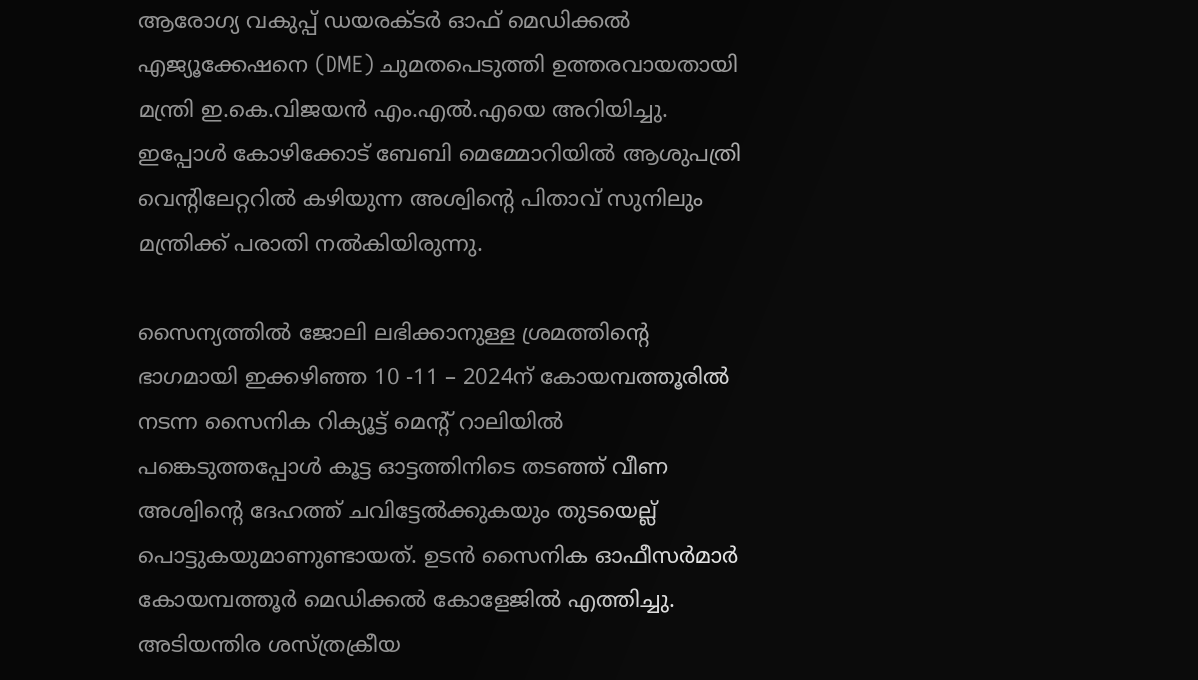ആരോഗ്യ വകുപ്പ് ഡയരക്ടർ ഓഫ് മെഡിക്കൽ എജ്യൂക്കേഷനെ (DME) ചുമതപെടുത്തി ഉത്തരവായതായി മന്ത്രി ഇ.കെ.വിജയൻ എം.എൽ.എയെ അറിയിച്ചു. ഇപ്പോൾ കോഴിക്കോട് ബേബി മെമ്മോറിയിൽ ആശുപത്രി വെൻ്റിലേറ്ററിൽ കഴിയുന്ന അശ്വിൻ്റെ പിതാവ് സുനിലും മന്ത്രിക്ക് പരാതി നൽകിയിരുന്നു.

സൈന്യത്തിൽ ജോലി ലഭിക്കാനുള്ള ശ്രമത്തിൻ്റെ ഭാഗമായി ഇക്കഴിഞ്ഞ 10 -11 – 2024ന് കോയമ്പത്തൂരിൽ നടന്ന സൈനിക റിക്യൂട്ട് മെൻ്റ് റാലിയിൽ പങ്കെടുത്തപ്പോൾ കൂട്ട ഓട്ടത്തിനിടെ തടഞ്ഞ് വീണ അശ്വിൻ്റെ ദേഹത്ത് ചവിട്ടേൽക്കുകയും തുടയെല്ല് പൊട്ടുകയുമാണുണ്ടായത്. ഉടൻ സൈനിക ഓഫീസർമാർ കോയമ്പത്തൂർ മെഡിക്കൽ കോളേജിൽ എത്തിച്ചു. അടിയന്തിര ശസ്ത്രക്രീയ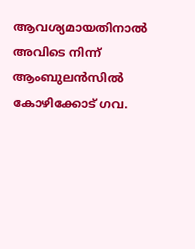ആവശ്യമായതിനാൽ അവിടെ നിന്ന് ആംബുലൻസിൽ കോഴിക്കോട് ഗവ.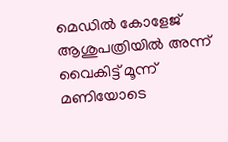മെഡിൽ കോളേജ് ആശുപത്രിയിൽ അന്ന് വൈകിട്ട് മൂന്ന് മണിയോടെ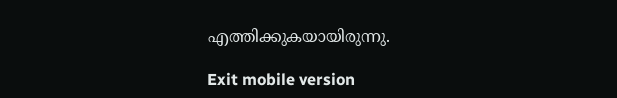എത്തിക്കുകയായിരുന്നു.

Exit mobile version